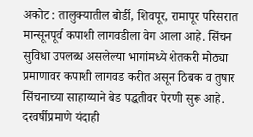अकोट : तालुक्यातील बोर्डी, शिवपूर, रामापूर परिसरात मान्सूनपूर्व कपाशी लागवडीला वेग आला आहे. सिंचन सुविधा उपलब्ध असलेल्या भागांमध्ये शेतकरी मोठ्या प्रमाणावर कपाशी लागवड करीत असून ठिबक व तुषार सिंचनाच्या साहाय्याने बेड पद्धतीवर पेरणी सुरू आहे. दरवर्षीप्रमाणे यंदाही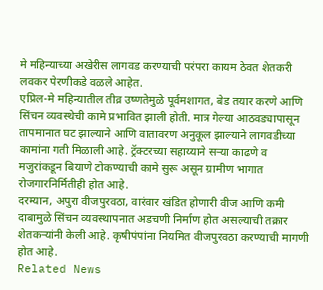मे महिन्याच्या अखेरीस लागवड करण्याची परंपरा कायम ठेवत शेतकरी लवकर पेरणीकडे वळले आहेत.
एप्रिल-मे महिन्यातील तीव्र उष्णतेमुळे पूर्वमशागत, बेड तयार करणे आणि सिंचन व्यवस्थेची कामे प्रभावित झाली होती. मात्र गेल्या आठवड्यापासून तापमानात घट झाल्याने आणि वातावरण अनुकूल झाल्याने लागवडीच्या कामांना गती मिळाली आहे. ट्रॅक्टरच्या सहाय्याने सऱ्या काढणे व मजुरांकडून बियाणे टोकण्याची कामे सुरू असून ग्रामीण भागात रोजगारनिर्मितीही होत आहे.
दरम्यान, अपुरा वीजपुरवठा, वारंवार खंडित होणारी वीज आणि कमी दाबामुळे सिंचन व्यवस्थापनात अडचणी निर्माण होत असल्याची तक्रार शेतकऱ्यांनी केली आहे. कृषीपंपांना नियमित वीजपुरवठा करण्याची मागणी होत आहे.
Related News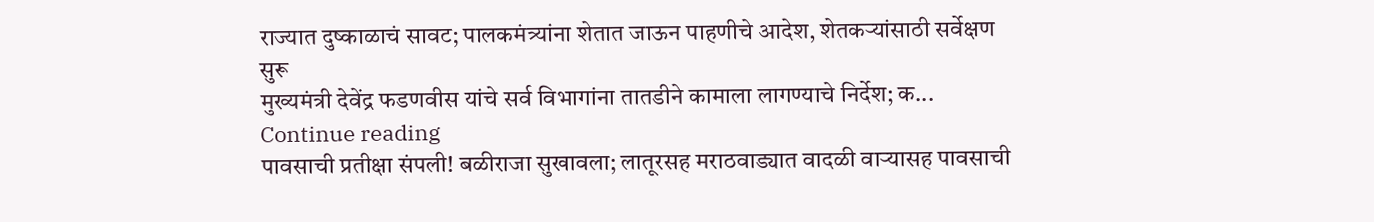राज्यात दुष्काळाचं सावट; पालकमंत्र्यांना शेतात जाऊन पाहणीचे आदेश, शेतकऱ्यांसाठी सर्वेक्षण सुरू
मुख्यमंत्री देवेंद्र फडणवीस यांचे सर्व विभागांना तातडीने कामाला लागण्याचे निर्देश; क...
Continue reading
पावसाची प्रतीक्षा संपली! बळीराजा सुखावला; लातूरसह मराठवाड्यात वादळी वाऱ्यासह पावसाची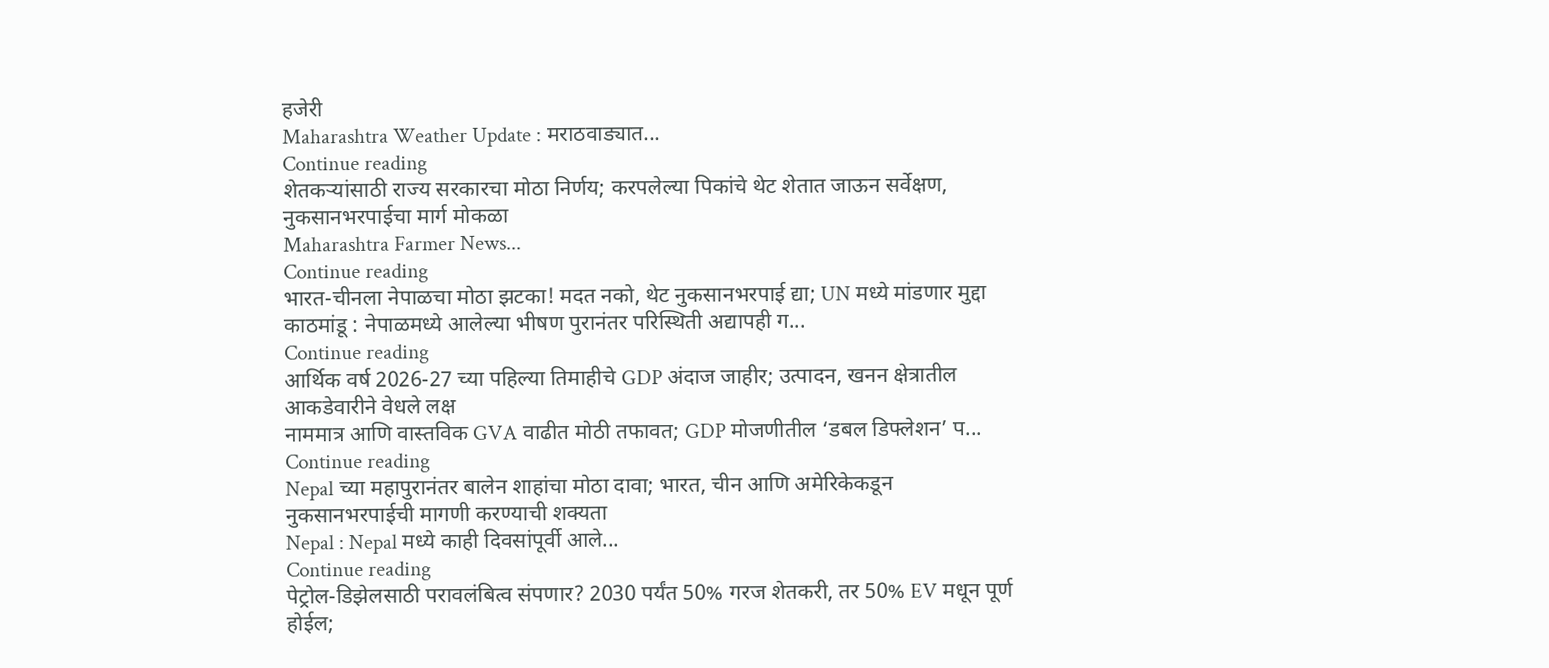हजेरी
Maharashtra Weather Update : मराठवाड्यात...
Continue reading
शेतकऱ्यांसाठी राज्य सरकारचा मोठा निर्णय; करपलेल्या पिकांचे थेट शेतात जाऊन सर्वेक्षण, नुकसानभरपाईचा मार्ग मोकळा
Maharashtra Farmer News...
Continue reading
भारत-चीनला नेपाळचा मोठा झटका! मदत नको, थेट नुकसानभरपाई द्या; UN मध्ये मांडणार मुद्दा
काठमांडू : नेपाळमध्ये आलेल्या भीषण पुरानंतर परिस्थिती अद्यापही ग...
Continue reading
आर्थिक वर्ष 2026-27 च्या पहिल्या तिमाहीचे GDP अंदाज जाहीर; उत्पादन, खनन क्षेत्रातील आकडेवारीने वेधले लक्ष
नाममात्र आणि वास्तविक GVA वाढीत मोठी तफावत; GDP मोजणीतील ‘डबल डिफ्लेशन’ प...
Continue reading
Nepal च्या महापुरानंतर बालेन शाहांचा मोठा दावा; भारत, चीन आणि अमेरिकेकडून नुकसानभरपाईची मागणी करण्याची शक्यता
Nepal : Nepal मध्ये काही दिवसांपूर्वी आले...
Continue reading
पेट्रोल-डिझेलसाठी परावलंबित्व संपणार? 2030 पर्यंत 50% गरज शेतकरी, तर 50% EV मधून पूर्ण होईल;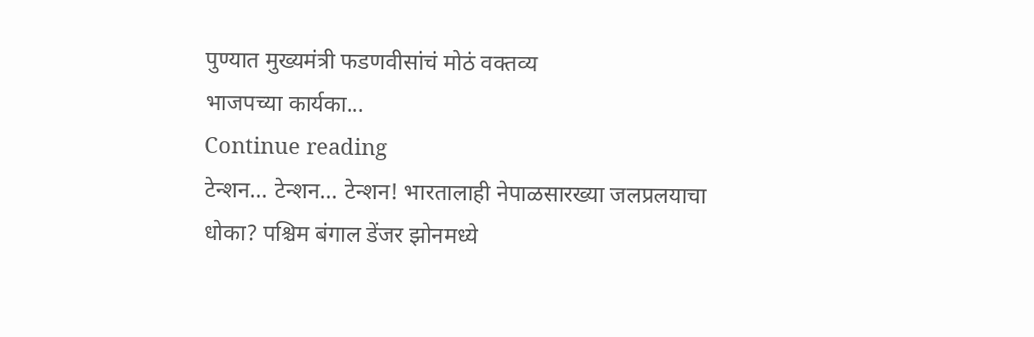पुण्यात मुख्यमंत्री फडणवीसांचं मोठं वक्तव्य
भाजपच्या कार्यका...
Continue reading
टेन्शन… टेन्शन… टेन्शन! भारतालाही नेपाळसारख्या जलप्रलयाचा धोका? पश्चिम बंगाल डेंजर झोनमध्ये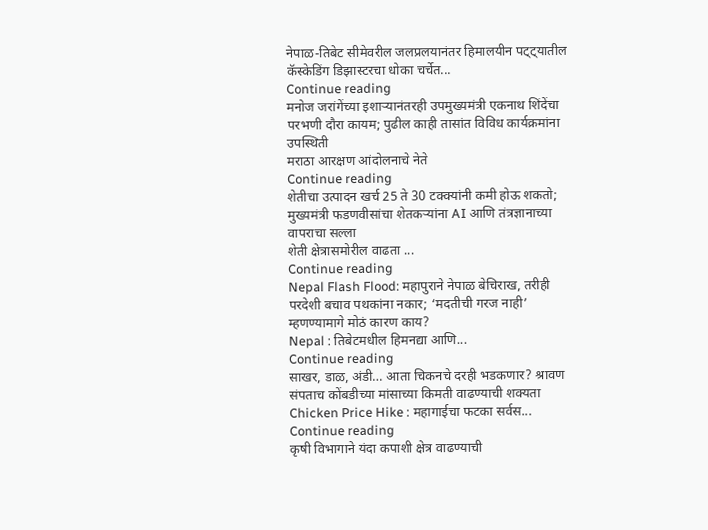नेपाळ-तिबेट सीमेवरील जलप्रलयानंतर हिमालयीन पट्ट्यातील कॅस्केडिंग डिझास्टरचा धोका चर्चेत...
Continue reading
मनोज जरांगेंच्या इशाऱ्यानंतरही उपमुख्यमंत्री एकनाथ शिंदेंचा परभणी दौरा कायम; पुढील काही तासांत विविध कार्यक्रमांना उपस्थिती
मराठा आरक्षण आंदोलनाचे नेते
Continue reading
शेतीचा उत्पादन खर्च 25 ते 30 टक्क्यांनी कमी होऊ शकतो; मुख्यमंत्री फडणवीसांचा शेतकऱ्यांना AI आणि तंत्रज्ञानाच्या वापराचा सल्ला
शेती क्षेत्रासमोरील वाढता ...
Continue reading
Nepal Flash Flood: महापुराने नेपाळ बेचिराख, तरीही परदेशी बचाव पथकांना नकार; ‘मदतीची गरज नाही’ म्हणण्यामागे मोठं कारण काय?
Nepal : तिबेटमधील हिमनद्या आणि...
Continue reading
साखर, डाळ, अंडी… आता चिकनचे दरही भडकणार? श्रावण संपताच कोंबडीच्या मांसाच्या किमती वाढण्याची शक्यता
Chicken Price Hike : महागाईचा फटका सर्वस...
Continue reading
कृषी विभागाने यंदा कपाशी क्षेत्र वाढण्याची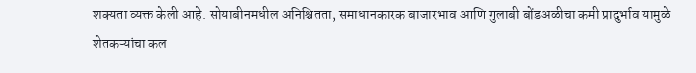शक्यता व्यक्त केली आहे. सोयाबीनमधील अनिश्चितता, समाधानकारक बाजारभाव आणि गुलाबी बोंडअळीचा कमी प्रादुर्भाव यामुळे शेतकऱ्यांचा कल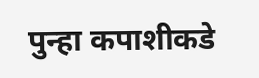पुन्हा कपाशीकडे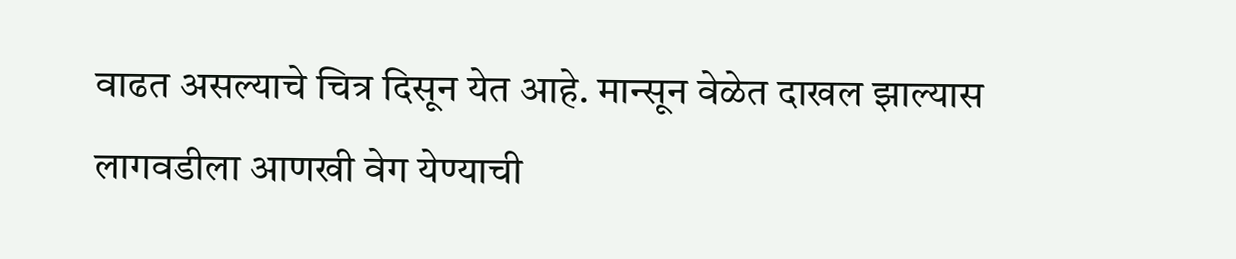वाढत असल्याचे चित्र दिसून येत आहे. मान्सून वेळेत दाखल झाल्यास लागवडीला आणखी वेग येण्याची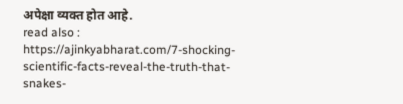अपेक्षा व्यक्त होत आहे.
read also : https://ajinkyabharat.com/7-shocking-scientific-facts-reveal-the-truth-that-snakes-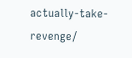actually-take-revenge/